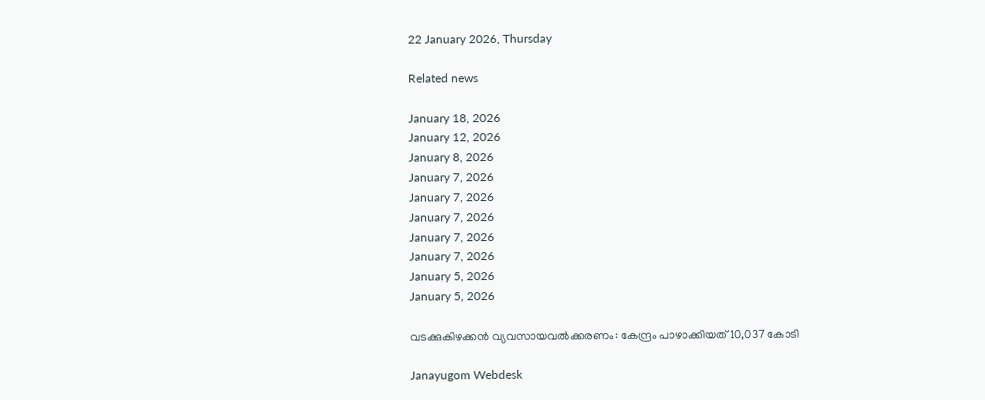22 January 2026, Thursday

Related news

January 18, 2026
January 12, 2026
January 8, 2026
January 7, 2026
January 7, 2026
January 7, 2026
January 7, 2026
January 7, 2026
January 5, 2026
January 5, 2026

വടക്കുകിഴക്കന്‍ വ്യവസായവല്‍ക്കരണം: കേന്ദ്രം പാഴാക്കിയത് 10,037 കോടി

Janayugom Webdesk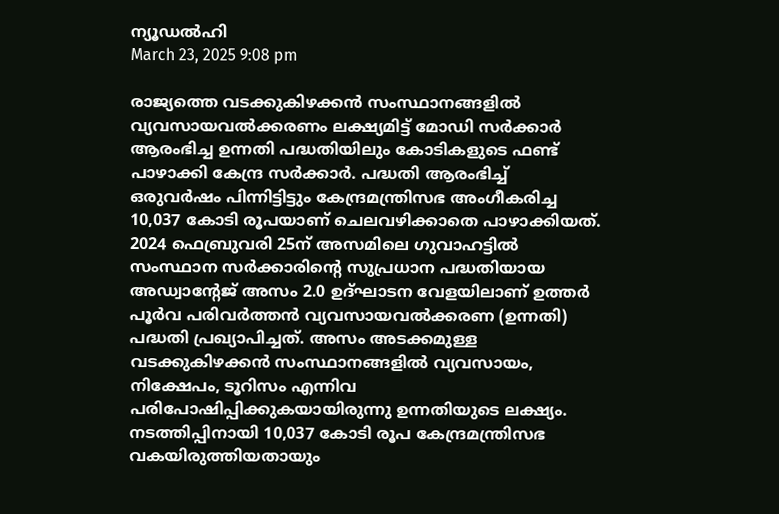ന്യൂഡല്‍ഹി
March 23, 2025 9:08 pm

രാജ്യത്തെ വടക്കുകിഴക്കന്‍ സംസ്ഥാനങ്ങളില്‍ വ്യവസായവല്‍ക്കരണം ലക്ഷ്യമിട്ട് മോഡി സര്‍ക്കാര്‍ ആരംഭിച്ച ഉന്നതി പദ്ധതിയിലും കോടികളുടെ ഫണ്ട് പാഴാക്കി കേന്ദ്ര സര്‍ക്കാര്‍. പദ്ധതി ആരംഭിച്ച് ഒരുവര്‍ഷം പിന്നിട്ടിട്ടും കേന്ദ്രമന്ത്രിസഭ അംഗീകരിച്ച 10,037 കോടി രൂപയാണ് ചെലവഴിക്കാതെ പാഴാക്കിയത്.
2024 ഫെബ്രുവരി 25ന് അസമിലെ ഗുവാഹട്ടില്‍ സംസ്ഥാന സര്‍ക്കാരിന്റെ സുപ്രധാന പദ്ധതിയായ അഡ്വാന്റേജ് അസം 2.0 ഉദ്ഘാടന വേളയിലാണ് ഉത്തര്‍ പൂര്‍വ പരിവര്‍ത്തന്‍ വ്യവസായവല്‍ക്കരണ (ഉന്നതി) പദ്ധതി പ്രഖ്യാപിച്ചത്. അസം അടക്കമുള്ള വടക്കുകിഴക്കന്‍ സംസ്ഥാനങ്ങളില്‍ വ്യവസായം, നിക്ഷേപം, ടൂറിസം എന്നിവ പരിപോഷിപ്പിക്കുകയായിരുന്നു ഉന്നതിയുടെ ലക്ഷ്യം. നടത്തിപ്പിനായി 10,037 കോടി രൂപ കേന്ദ്രമന്ത്രിസഭ വകയിരുത്തിയതായും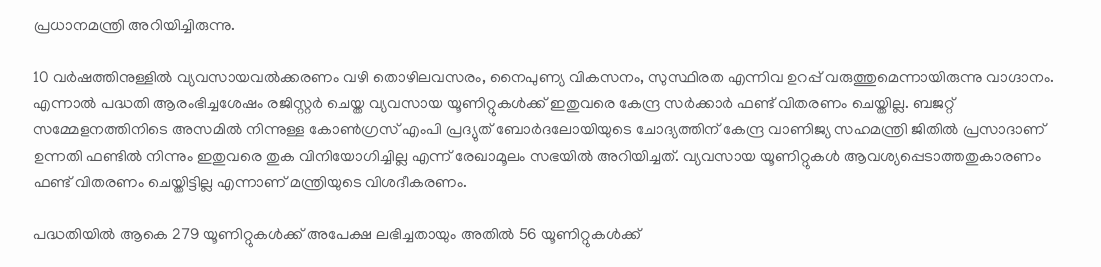പ്രധാനമന്ത്രി അറിയിച്ചിരുന്നു.

10 വര്‍ഷത്തിനുള്ളില്‍ വ്യവസായവല്‍ക്കരണം വഴി തൊഴിലവസരം, നൈപുണ്യ വികസനം, സുസ്ഥിരത എന്നിവ ഉറപ്പ് വരുത്തുമെന്നായിരുന്നു വാഗ്ദാനം. എന്നാല്‍ പദ്ധതി ആരംഭിച്ചശേഷം രജിസ്റ്റര്‍ ചെയ്ത വ്യവസായ യൂണിറ്റുകള്‍ക്ക് ഇതുവരെ കേന്ദ്ര സര്‍ക്കാര്‍ ഫണ്ട് വിതരണം ചെയ്തില്ല. ബജറ്റ് സമ്മേളനത്തിനിടെ അസമില്‍ നിന്നുള്ള കോണ്‍ഗ്രസ് എംപി പ്രദ്യുത് ബോര്‍ദലോയിയുടെ ചോദ്യത്തിന് കേന്ദ്ര വാണിജ്യ സഹമന്ത്രി ജിതില്‍ പ്രസാദാണ് ഉന്നതി ഫണ്ടില്‍ നിന്നും ഇതുവരെ തുക വിനിയോഗിച്ചില്ല എന്ന് രേഖാമൂലം സഭയില്‍ അറിയിച്ചത്. വ്യവസായ യൂണിറ്റുകള്‍ ആവശ്യപ്പെടാത്തതുകാരണം ഫണ്ട് വിതരണം ചെയ്തിട്ടില്ല എന്നാണ് മന്ത്രിയുടെ വിശദീകരണം.

പദ്ധതിയില്‍ ആകെ 279 യൂണിറ്റുകള്‍ക്ക് അപേക്ഷ ലഭിച്ചതായും അതില്‍ 56 യൂണിറ്റുകള്‍ക്ക്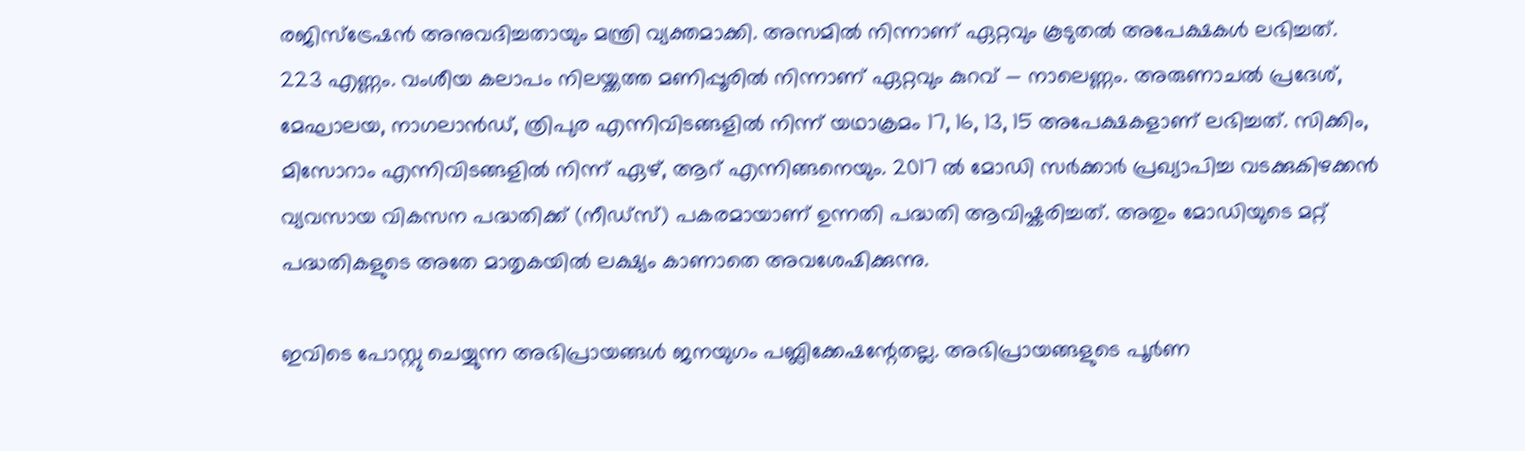രജിസ്ട്രേഷന്‍ അനുവദിച്ചതായും മന്ത്രി വ്യക്തമാക്കി. അസമില്‍ നിന്നാണ് ഏറ്റവും കൂടുതല്‍ അപേക്ഷകള്‍ ലഭിച്ചത്. 223 എണ്ണം. വംശീയ കലാപം നിലയ്ക്കത്ത മണിപ്പൂരില്‍ നിന്നാണ് ഏറ്റവും കുറവ് — നാലെണ്ണം. അരുണാചല്‍ പ്രദേശ്, മേഘാലയ, നാഗലാന്‍ഡ്, ത്രിപുര എന്നിവിടങ്ങളില്‍ നിന്ന് യഥാക്രമം 17, 16, 13, 15 അപേക്ഷകളാണ് ലഭിച്ചത്. സിക്കിം, മിസോറാം എന്നിവിടങ്ങളില്‍ നിന്ന് ഏഴ്, ആറ് എന്നിങ്ങനെയും. 2017 ല്‍ മോഡി സര്‍ക്കാര്‍ പ്രഖ്യാപിച്ച വടക്കുകിഴക്കന്‍ വ്യവസായ വികസന പദ്ധതിക്ക് (നീഡ്സ്) പകരമായാണ് ഉന്നതി പദ്ധതി ആവിഷ്കരിച്ചത്. അതും മോഡിയുടെ മറ്റ് പദ്ധതികളുടെ അതേ മാതൃകയില്‍ ലക്ഷ്യം കാണാതെ അവശേഷിക്കുന്നു.

ഇവിടെ പോസ്റ്റു ചെയ്യുന്ന അഭിപ്രായങ്ങള്‍ ജനയുഗം പബ്ലിക്കേഷന്റേതല്ല. അഭിപ്രായങ്ങളുടെ പൂര്‍ണ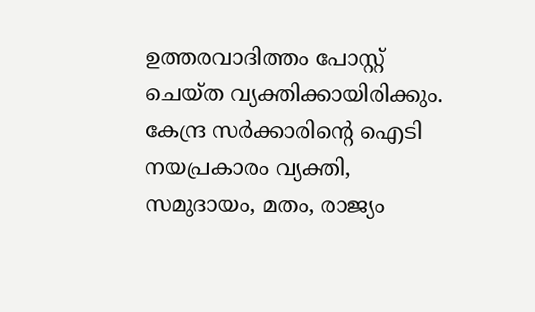ഉത്തരവാദിത്തം പോസ്റ്റ് ചെയ്ത വ്യക്തിക്കായിരിക്കും. കേന്ദ്ര സര്‍ക്കാരിന്റെ ഐടി നയപ്രകാരം വ്യക്തി, സമുദായം, മതം, രാജ്യം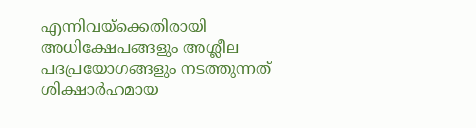എന്നിവയ്‌ക്കെതിരായി അധിക്ഷേപങ്ങളും അശ്ലീല പദപ്രയോഗങ്ങളും നടത്തുന്നത് ശിക്ഷാര്‍ഹമായ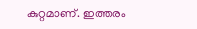കുറ്റമാണ്. ഇത്തരം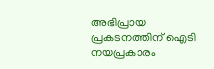അഭിപ്രായ പ്രകടനത്തിന് ഐടി നയപ്രകാരം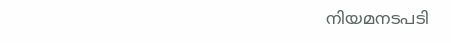നിയമനടപടി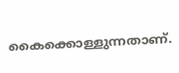കൈക്കൊള്ളുന്നതാണ്.